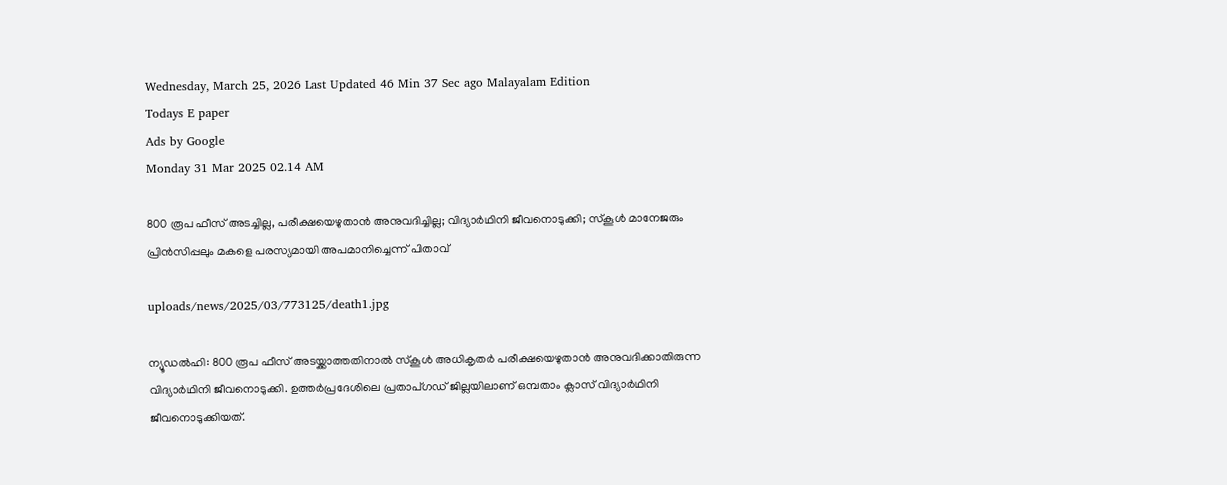Wednesday, March 25, 2026 Last Updated 46 Min 37 Sec ago Malayalam Edition
Todays E paper
Ads by Google
Monday 31 Mar 2025 02.14 AM

800 രൂപ ഫീസ് അടച്ചില്ല, പരീക്ഷയെഴുതാന്‍ അനുവദിച്ചില്ല; വിദ്യാര്‍ഥിനി ജീവനൊടുക്കി; സ്‌കൂള്‍ മാനേജരും പ്രിന്‍സിപ്പലും മകളെ പരസ്യമായി അപമാനിച്ചെന്ന് പിതാവ്

uploads/news/2025/03/773125/death1.jpg

ന്യൂഡല്‍ഹി: 800 രൂപ ഫീസ് അടയ്ക്കാത്തതിനാല്‍ സ്‌കൂള്‍ അധികൃതര്‍ പരീക്ഷയെഴുതാന്‍ അനുവദിക്കാതിരുന്ന വിദ്യാര്‍ഥിനി ജീവനൊടുക്കി. ഉത്തര്‍പ്രദേശിലെ പ്രതാപ്ഗഡ് ജില്ലയിലാണ് ഒമ്പതാം ക്ലാസ് വിദ്യാര്‍ഥിനി ജീവനൊടുക്കിയത്.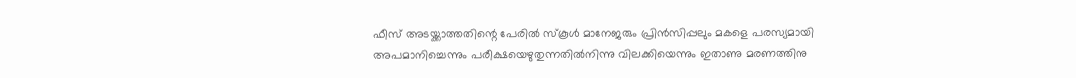ഫീസ് അടയ്ക്കാത്തതിന്റെ പേരില്‍ സ്‌കൂള്‍ മാനേജരും പ്രിന്‍സിപ്പലും മകളെ പരസ്യമായി അപമാനിച്ചെന്നും പരീക്ഷയെഴുതുന്നതില്‍നിന്നു വിലക്കിയെന്നും ഇതാണു മരണത്തിനു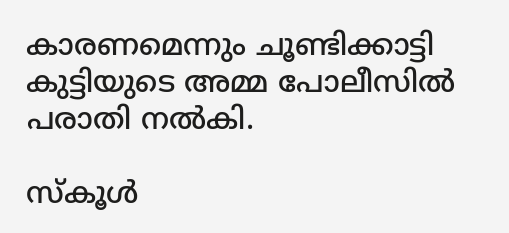കാരണമെന്നും ചൂണ്ടിക്കാട്ടി കുട്ടിയുടെ അമ്മ പോലീസില്‍ പരാതി നല്‍കി.

സ്‌കൂള്‍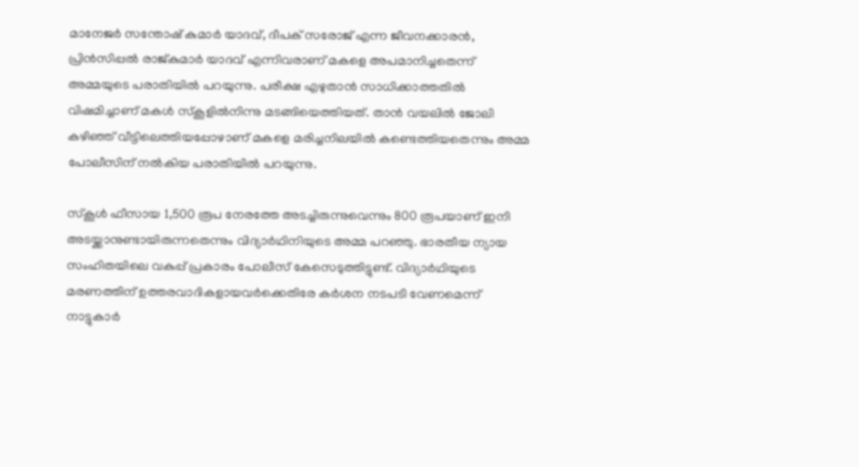മാനേജര്‍ സന്തോഷ് കുമാര്‍ യാദവ്, ദീപക് സരോജ് എന്ന ജീവനക്കാരന്‍, പ്രിന്‍സിപ്പല്‍ രാജ്കുമാര്‍ യാദവ് എന്നിവരാണ് മകളെ അപമാനിച്ചതെന്ന് അമ്മയുടെ പരാതിയില്‍ പറയുന്നു. പരീക്ഷ എഴുതാന്‍ സാധിക്കാത്തതില്‍ വിഷമിച്ചാണ് മകള്‍ സ്‌കൂളില്‍നിന്നു മടങ്ങിയെത്തിയത്. താന്‍ വയലില്‍ ജോലി കഴിഞ്ഞ് വീട്ടിലെത്തിയപ്പോഴാണ് മകളെ മരിച്ചനിലയില്‍ കണ്ടെത്തിയതെന്നും അമ്മ പോലീസിന് നല്‍കിയ പരാതിയില്‍ പറയുന്നു.

സ്‌കൂള്‍ ഫീസായ 1,500 രൂപ നേരത്തേ അടച്ചിരുന്നുവെന്നും 800 രൂപയാണ് ഇനി അടയ്ക്കാനുണ്ടായിരുന്നതെന്നും വിദ്യാര്‍ഥിനിയുടെ അമ്മ പറഞ്ഞു. ഭാരതീയ ന്യായ സംഹിതയിലെ വകുപ്പ് പ്രകാരം പോലീസ് കേസെടുത്തിട്ടുണ്ട്. വിദ്യാര്‍ഥിയുടെ മരണത്തിന് ഉത്തരവാദികളായവര്‍ക്കെതിരേ കര്‍ശന നടപടി വേണമെന്ന് നാട്ടുകാര്‍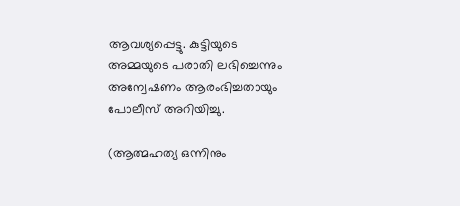ആവശ്യപ്പെട്ടു. കുട്ടിയുടെ അമ്മയുടെ പരാതി ലഭിച്ചെന്നും അന്വേഷണം ആരംഭിച്ചതായും പോലീസ് അറിയിച്ചു.

(ആത്മഹത്യ ഒന്നിനും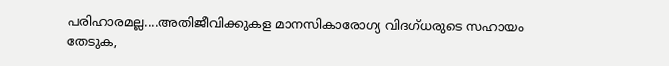പരിഹാരമല്ല....അതിജീവിക്കുകള മാനസികാരോഗ്യ വിദഗ്ധരുടെ സഹായം തേടുക,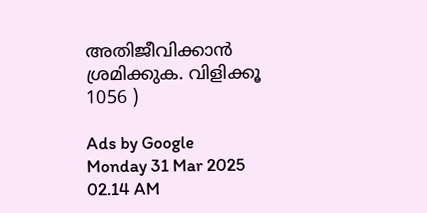അതിജീവിക്കാൻ ശ്രമിക്കുക. വിളിക്കൂ 1056 )

Ads by Google
Monday 31 Mar 2025 02.14 AM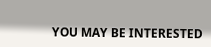YOU MAY BE INTERESTED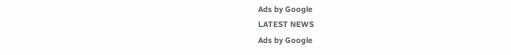Ads by Google
LATEST NEWS
Ads by Google